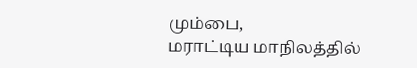மும்பை,
மராட்டிய மாநிலத்தில்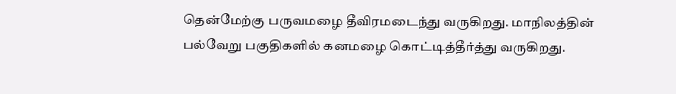தென்மேற்கு பருவமழை தீவிரமடைந்து வருகிறது. மாநிலத்தின் பல்வேறு பகுதிகளில் கனமழை கொட்டித்தீர்த்து வருகிறது.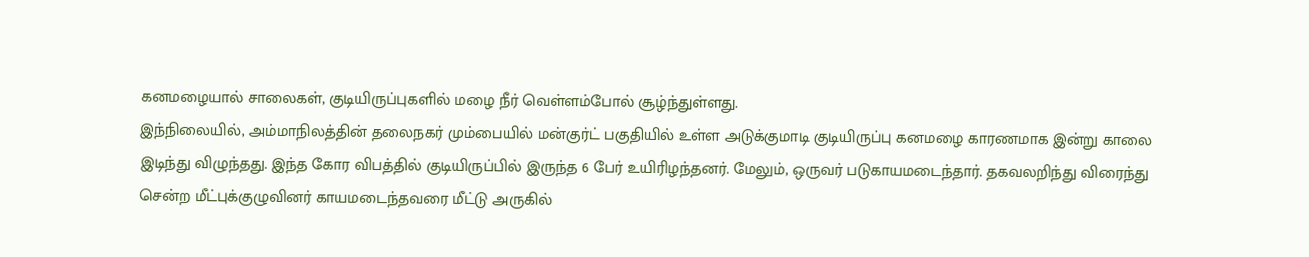கனமழையால் சாலைகள், குடியிருப்புகளில் மழை நீர் வெள்ளம்போல் சூழ்ந்துள்ளது.
இந்நிலையில், அம்மாநிலத்தின் தலைநகர் மும்பையில் மன்குர்ட் பகுதியில் உள்ள அடுக்குமாடி குடியிருப்பு கனமழை காரணமாக இன்று காலை இடிந்து விழுந்தது. இந்த கோர விபத்தில் குடியிருப்பில் இருந்த 6 பேர் உயிரிழந்தனர். மேலும், ஒருவர் படுகாயமடைந்தார். தகவலறிந்து விரைந்து சென்ற மீட்புக்குழுவினர் காயமடைந்தவரை மீட்டு அருகில்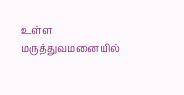உள்ள மருத்துவமனையில்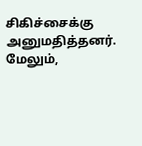சிகிச்சைக்கு அனுமதித்தனர். மேலும்,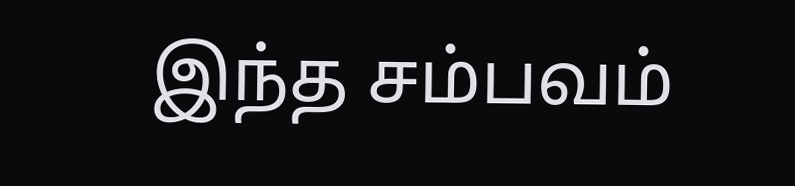இந்த சம்பவம்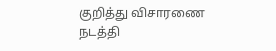குறித்து விசாரணை நடத்தி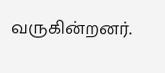வருகின்றனர்.